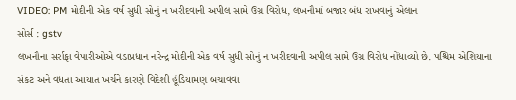VIDEO: PM મોદીની એક વર્ષ સુધી સોનું ન ખરીદવાની અપીલ સામે ઉગ્ર વિરોધ, લખનૌમાં બજાર બંધ રાખવાનું એલાન
સોર્સ : gstv
લખનૌના સર્રાફા વેપારીઓએ વડાપ્રધાન નરેન્દ્ર મોદીની એક વર્ષ સુધી સોનું ન ખરીદવાની અપીલ સામે ઉગ્ર વિરોધ નોંધાવ્યો છે. પશ્ચિમ એશિયાના સંકટ અને વધતા આયાત ખર્ચને કારણે વિદેશી હૂંડિયામણ બચાવવા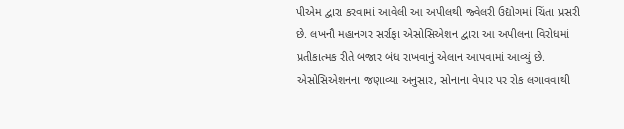પીએમ દ્વારા કરવામાં આવેલી આ અપીલથી જ્વેલરી ઉદ્યોગમાં ચિંતા પ્રસરી છે. લખનૌ મહાનગર સર્રાફા એસોસિએશન દ્વારા આ અપીલના વિરોધમાં પ્રતીકાત્મક રીતે બજાર બંધ રાખવાનું એલાન આપવામાં આવ્યું છે. એસોસિએશનના જણાવ્યા અનુસાર, સોનાના વેપાર પર રોક લગાવવાથી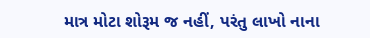માત્ર મોટા શોરૂમ જ નહીં, પરંતુ લાખો નાના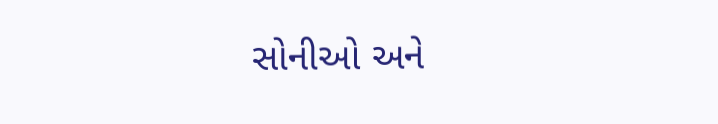સોનીઓ અને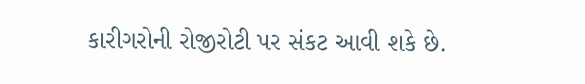કારીગરોની રોજીરોટી પર સંકટ આવી શકે છે.